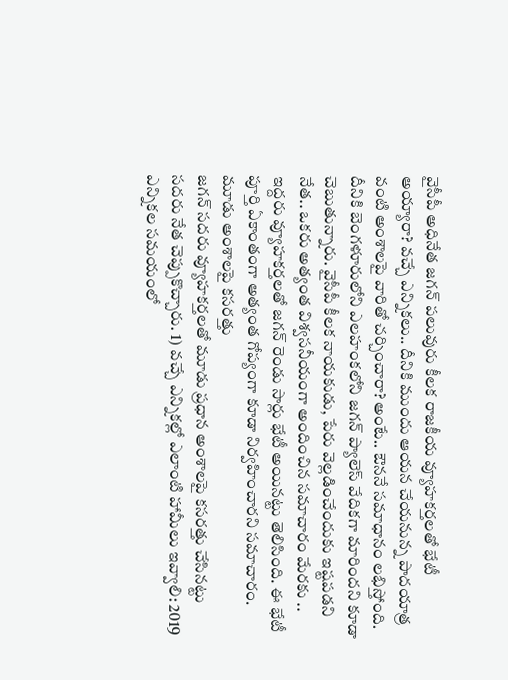వైసీపీ అధినేత జగన్ పలువురు కీలక రాజకీయ వ్యూహకర్తలతో భేటీ అయ్యారా? వచ్చే ఎన్నికలు.. దీనికి ముందు ఆయన చేయనున్న పాదయాత్ర వంటి అంశాలపై వారితో చర్చించారా? అంటే.. ఔననే సమాధానం లభిస్తోంది. దీనికి బెంగళూరులోని ఎలహంకలోని జగన్ ప్యాలెస్ వేదికగా మారిందని కూడా చెబుతున్నారు. వైసీపీ కీలక నాయకుడు, పేరు వెల్లడించేందుకు ఇష్టపడని నేత.. ఒకరు అత్యంత విశ్వసనీయంగా అందించిన సమాచారం మేరకు .. ఇద్దరు వ్యూహకర్తలతో జగన్ రెండు సార్లు భేటీ అయినట్టు తెలిసింది. ఈ భేటీ పూర్తి ఏకాంతంగా అత్యంత గోప్యంగా కూడా నిర్వహించారని సమాచారం.
మూడు అంశాలపై కసరత్తు
జగన్ సదరు వ్యూహకర్తలతో మూడు ప్రధాన అంశాలపై కసరత్తు చేసినట్టు సదరు నేత చెప్పుకొచ్చారు. 1) వచ్చే ఎన్నికల్లో ఎలాంటి హామీలు ఇవ్వాలి: 2019 ఎన్నికల సమయంలో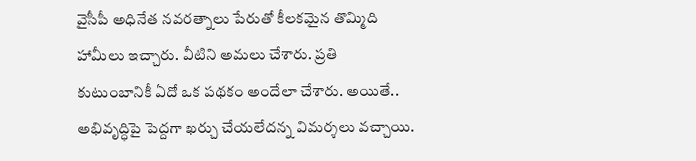వైసీపీ అధినేత నవరత్నాలు పేరుతో కీలకమైన తొమ్మిది హామీలు ఇచ్చారు. వీటిని అమలు చేశారు. ప్రతి కుటుంబానికీ ఏదో ఒక పథకం అందేలా చేశారు. అయితే.. అభివృద్ధిపై పెద్దగా ఖర్చు చేయలేదన్న విమర్శలు వచ్చాయి.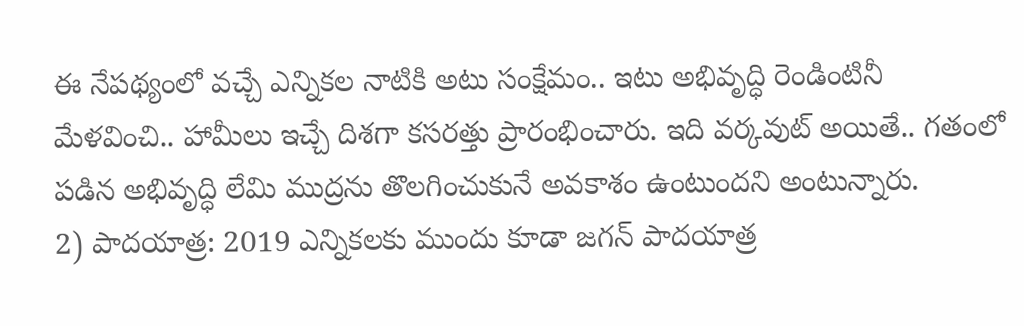ఈ నేపథ్యంలో వచ్చే ఎన్నికల నాటికి అటు సంక్షేమం.. ఇటు అభివృద్ధి రెండింటినీ మేళవించి.. హామీలు ఇచ్చే దిశగా కసరత్తు ప్రారంభించారు. ఇది వర్కవుట్ అయితే.. గతంలో పడిన అభివృద్ధి లేమి ముద్రను తొలగించుకునే అవకాశం ఉంటుందని అంటున్నారు.
2) పాదయాత్ర: 2019 ఎన్నికలకు ముందు కూడా జగన్ పాదయాత్ర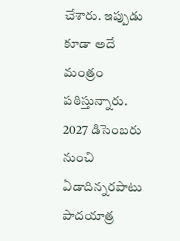చేశారు. ఇప్పుడు కూడా అదే మంత్రం పఠిస్తున్నారు. 2027 డిసెంబరు నుంచి ఏడాదిన్నరపాటు పాదయాత్ర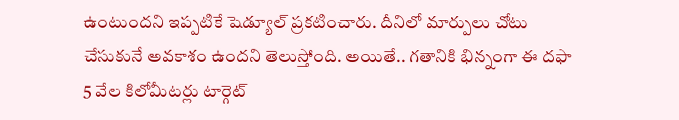ఉంటుందని ఇప్పటికే షెడ్యూల్ ప్రకటించారు. దీనిలో మార్పులు చోటు చేసుకునే అవకాశం ఉందని తెలుస్తోంది. అయితే.. గతానికి భిన్నంగా ఈ దఫా 5 వేల కిలోమీటర్లు టార్గెట్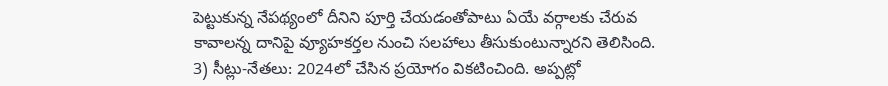పెట్టుకున్న నేపథ్యంలో దీనిని పూర్తి చేయడంతోపాటు ఏయే వర్గాలకు చేరువ కావాలన్న దానిపై వ్యూహకర్తల నుంచి సలహాలు తీసుకుంటున్నారని తెలిసింది.
3) సీట్లు-నేతలు: 2024లో చేసిన ప్రయోగం వికటించింది. అప్పట్లో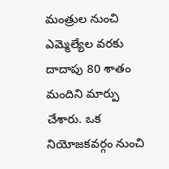మంత్రుల నుంచి ఎమ్మెల్యేల వరకు దాదాపు 80 శాతం మందిని మార్పు చేశారు. ఒక నియోజకవర్గం నుంచి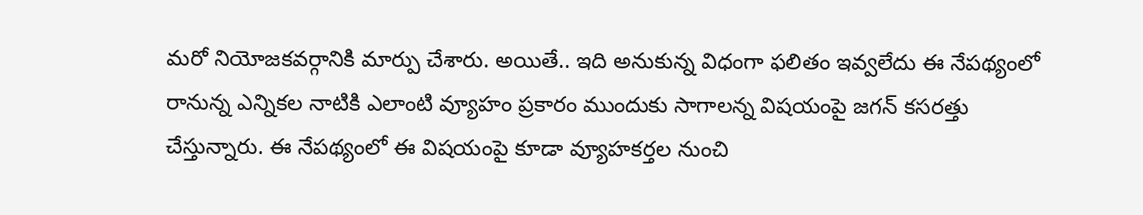మరో నియోజకవర్గానికి మార్పు చేశారు. అయితే.. ఇది అనుకున్న విధంగా ఫలితం ఇవ్వలేదు ఈ నేపథ్యంలో రానున్న ఎన్నికల నాటికి ఎలాంటి వ్యూహం ప్రకారం ముందుకు సాగాలన్న విషయంపై జగన్ కసరత్తు చేస్తున్నారు. ఈ నేపథ్యంలో ఈ విషయంపై కూడా వ్యూహకర్తల నుంచి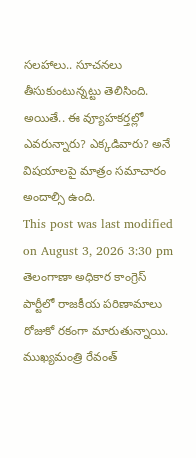సలహాలు.. సూచనలు తీసుకుంటున్నట్టు తెలిసింది. అయితే.. ఈ వ్యూహకర్తల్లో ఎవరున్నారు? ఎక్కడివారు? అనే విషయాలపై మాత్రం సమాచారం అందాల్సి ఉంది.
This post was last modified on August 3, 2026 3:30 pm
తెలంగాణా అధికార కాంగ్రెస్ పార్టీలో రాజకీయ పరిణామాలు రోజుకో రకంగా మారుతున్నాయి. ముఖ్యమంత్రి రేవంత్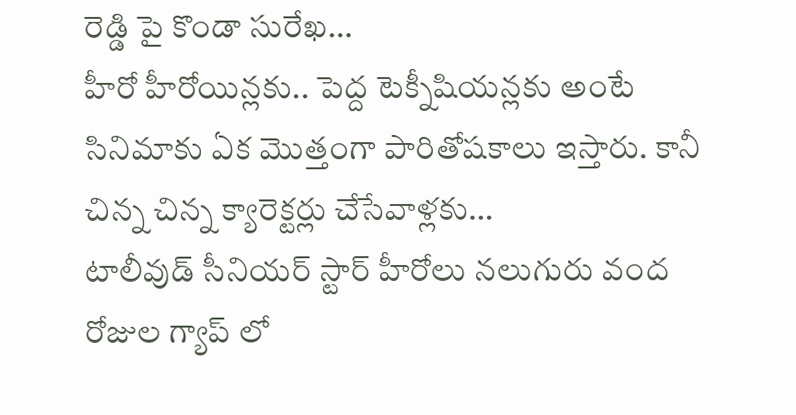రెడ్డి పై కొండా సురేఖ…
హీరో హీరోయిన్లకు.. పెద్ద టెక్నీషియన్లకు అంటే సినిమాకు ఏక మొత్తంగా పారితోషకాలు ఇస్తారు. కానీ చిన్న చిన్న క్యారెక్టర్లు చేసేవాళ్లకు…
టాలీవుడ్ సీనియర్ స్టార్ హీరోలు నలుగురు వంద రోజుల గ్యాప్ లో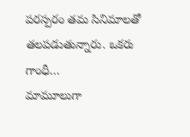పరస్పరం తమ సినిమాలతో తలపడుతున్నారు. ఒకరు గాంధీ…
మామూలుగా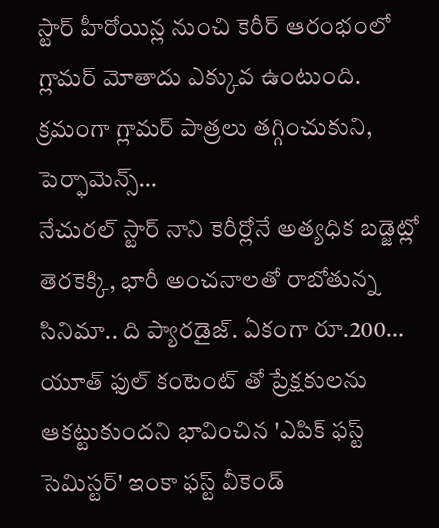స్టార్ హీరోయిన్ల నుంచి కెరీర్ ఆరంభంలో గ్లామర్ మోతాదు ఎక్కువ ఉంటుంది. క్రమంగా గ్లామర్ పాత్రలు తగ్గించుకుని, పెర్ఫామెన్స్…
నేచురల్ స్టార్ నాని కెరీర్లోనే అత్యధిక బడ్జెట్లో తెరకెక్కి, భారీ అంచనాలతో రాబోతున్న సినిమా.. ది ప్యారడైజ్. ఏకంగా రూ.200…
యూత్ ఫుల్ కంటెంట్ తో ప్రేక్షకులను ఆకట్టుకుందని భావించిన 'ఎపిక్ ఫస్ట్ సెమిస్టర్' ఇంకా ఫస్ట్ వీకెండ్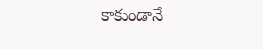కాకుండానే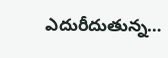ఎదురీదుతున్న…